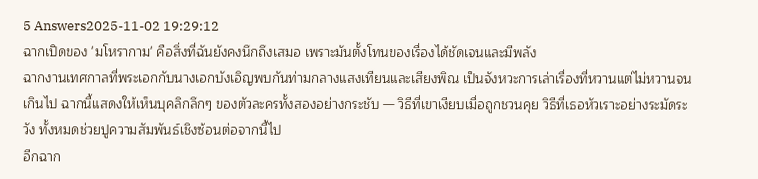5 Answers2025-11-02 19:29:12
ฉากเปิดของ 'มโหรากาม' คือสิ่งที่ฉันยังคงนึกถึงเสมอ เพราะมันตั้งโทนของเรื่องได้ชัดเจนและมีพลัง
ฉากงานเทศกาลที่พระเอกกับนางเอกบังเอิญพบกันท่ามกลางแสงเทียนและเสียงพิณ เป็นจังหวะการเล่าเรื่องที่หวานแต่ไม่หวานจนเกินไป ฉากนี้แสดงให้เห็นบุคลิกลึกๆ ของตัวละครทั้งสองอย่างกระชับ — วิธีที่เขาเงียบเมื่อถูกชวนคุย วิธีที่เธอหัวเราะอย่างระมัดระวัง ทั้งหมดช่วยปูความสัมพันธ์เชิงซ้อนต่อจากนี้ไป
อีกฉาก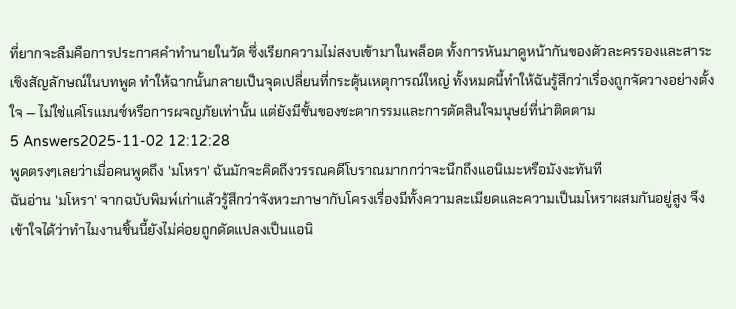ที่ยากจะลืมคือการประกาศคำทำนายในวัด ซึ่งเรียกความไม่สงบเข้ามาในพล็อต ทั้งการหันมาดูหน้ากันของตัวละครรองและสาระเชิงสัญลักษณ์ในบทพูด ทำให้ฉากนั้นกลายเป็นจุดเปลี่ยนที่กระตุ้นเหตุการณ์ใหญ่ ทั้งหมดนี้ทำให้ฉันรู้สึกว่าเรื่องถูกจัดวางอย่างตั้งใจ — ไม่ใช่แค่โรแมนซ์หรือการผจญภัยเท่านั้น แต่ยังมีชั้นของชะตากรรมและการตัดสินใจมนุษย์ที่น่าติดตาม
5 Answers2025-11-02 12:12:28
พูดตรงๆเลยว่าเมื่อคนพูดถึง 'มโหรา' ฉันมักจะคิดถึงวรรณคดีโบราณมากกว่าจะนึกถึงแอนิเมะหรือมังงะทันที
ฉันอ่าน 'มโหรา' จากฉบับพิมพ์เก่าแล้วรู้สึกว่าจังหวะภาษากับโครงเรื่องมีทั้งความละเมียดและความเป็นมโหราผสมกันอยู่สูง จึงเข้าใจได้ว่าทำไมงานชิ้นนี้ยังไม่ค่อยถูกดัดแปลงเป็นแอนิ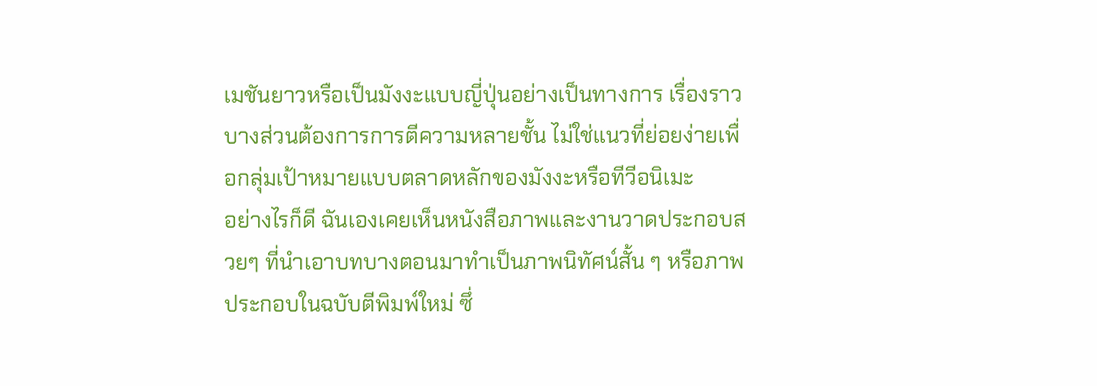เมชันยาวหรือเป็นมังงะแบบญี่ปุ่นอย่างเป็นทางการ เรื่องราวบางส่วนต้องการการตีความหลายชั้น ไม่ใช่แนวที่ย่อยง่ายเพื่อกลุ่มเป้าหมายแบบตลาดหลักของมังงะหรือทีวีอนิเมะ
อย่างไรก็ดี ฉันเองเคยเห็นหนังสือภาพและงานวาดประกอบสวยๆ ที่นำเอาบทบางตอนมาทำเป็นภาพนิทัศน์สั้น ๆ หรือภาพประกอบในฉบับตีพิมพ์ใหม่ ซึ่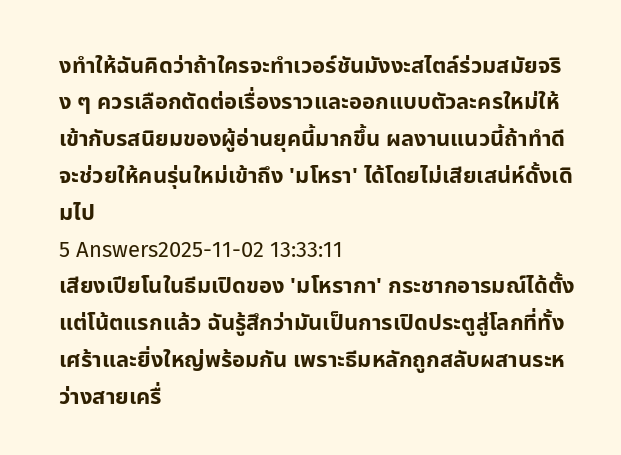งทำให้ฉันคิดว่าถ้าใครจะทำเวอร์ชันมังงะสไตล์ร่วมสมัยจริง ๆ ควรเลือกตัดต่อเรื่องราวและออกแบบตัวละครใหม่ให้เข้ากับรสนิยมของผู้อ่านยุคนี้มากขึ้น ผลงานแนวนี้ถ้าทำดีจะช่วยให้คนรุ่นใหม่เข้าถึง 'มโหรา' ได้โดยไม่เสียเสน่ห์ดั้งเดิมไป
5 Answers2025-11-02 13:33:11
เสียงเปียโนในธีมเปิดของ 'มโหรากา' กระชากอารมณ์ได้ตั้งแต่โน้ตแรกแล้ว ฉันรู้สึกว่ามันเป็นการเปิดประตูสู่โลกที่ทั้งเศร้าและยิ่งใหญ่พร้อมกัน เพราะธีมหลักถูกสลับผสานระหว่างสายเครื่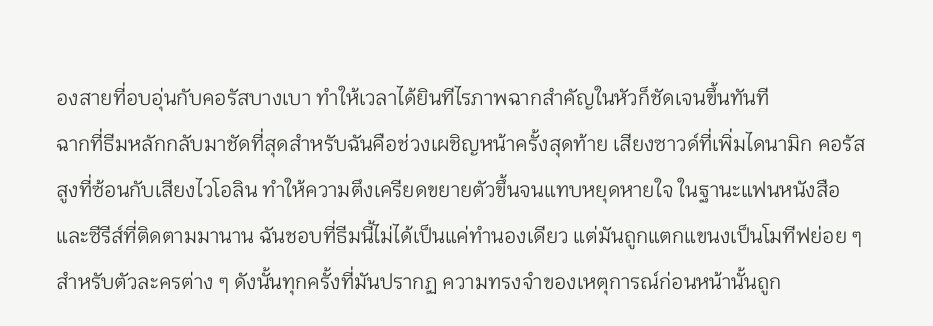องสายที่อบอุ่นกับคอรัสบางเบา ทำให้เวลาได้ยินทีไรภาพฉากสำคัญในหัวก็ชัดเจนขึ้นทันที
ฉากที่ธีมหลักกลับมาชัดที่สุดสำหรับฉันคือช่วงเผชิญหน้าครั้งสุดท้าย เสียงซาวด์ที่เพิ่มไดนามิก คอรัสสูงที่ซ้อนกับเสียงไวโอลิน ทำให้ความตึงเครียดขยายตัวขึ้นจนแทบหยุดหายใจ ในฐานะแฟนหนังสือและซีรีส์ที่ติดตามมานาน ฉันชอบที่ธีมนี้ไม่ได้เป็นแค่ทำนองเดียว แต่มันถูกแตกแขนงเป็นโมทีฟย่อย ๆ สำหรับตัวละครต่าง ๆ ดังนั้นทุกครั้งที่มันปรากฏ ความทรงจำของเหตุการณ์ก่อนหน้านั้นถูก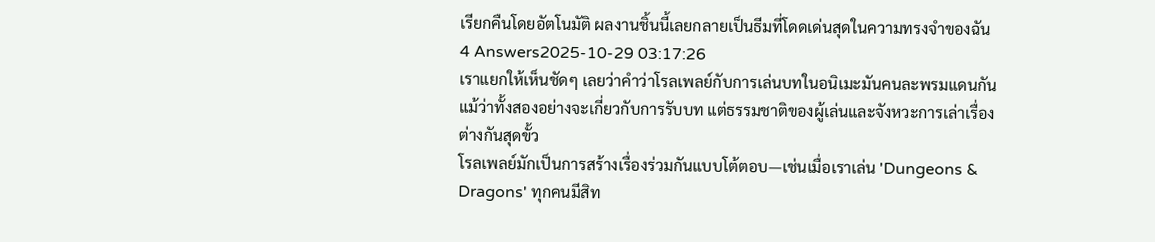เรียกคืนโดยอัตโนมัติ ผลงานชิ้นนี้เลยกลายเป็นธีมที่โดดเด่นสุดในความทรงจำของฉัน
4 Answers2025-10-29 03:17:26
เราแยกให้เห็นชัดๆ เลยว่าคำว่าโรลเพลย์กับการเล่นบทในอนิเมะมันคนละพรมแดนกัน แม้ว่าทั้งสองอย่างจะเกี่ยวกับการรับบท แต่ธรรมชาติของผู้เล่นและจังหวะการเล่าเรื่องต่างกันสุดขั้ว
โรลเพลย์มักเป็นการสร้างเรื่องร่วมกันแบบโต้ตอบ—เช่นเมื่อเราเล่น 'Dungeons & Dragons' ทุกคนมีสิท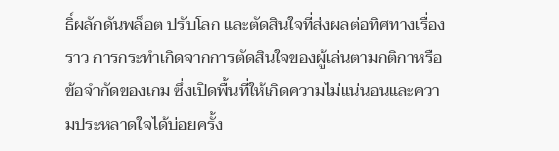ธิ์ผลักดันพล็อต ปรับโลก และตัดสินใจที่ส่งผลต่อทิศทางเรื่องราว การกระทำเกิดจากการตัดสินใจของผู้เล่นตามกติกาหรือข้อจำกัดของเกม ซึ่งเปิดพื้นที่ให้เกิดความไม่แน่นอนและความประหลาดใจได้บ่อยครั้ง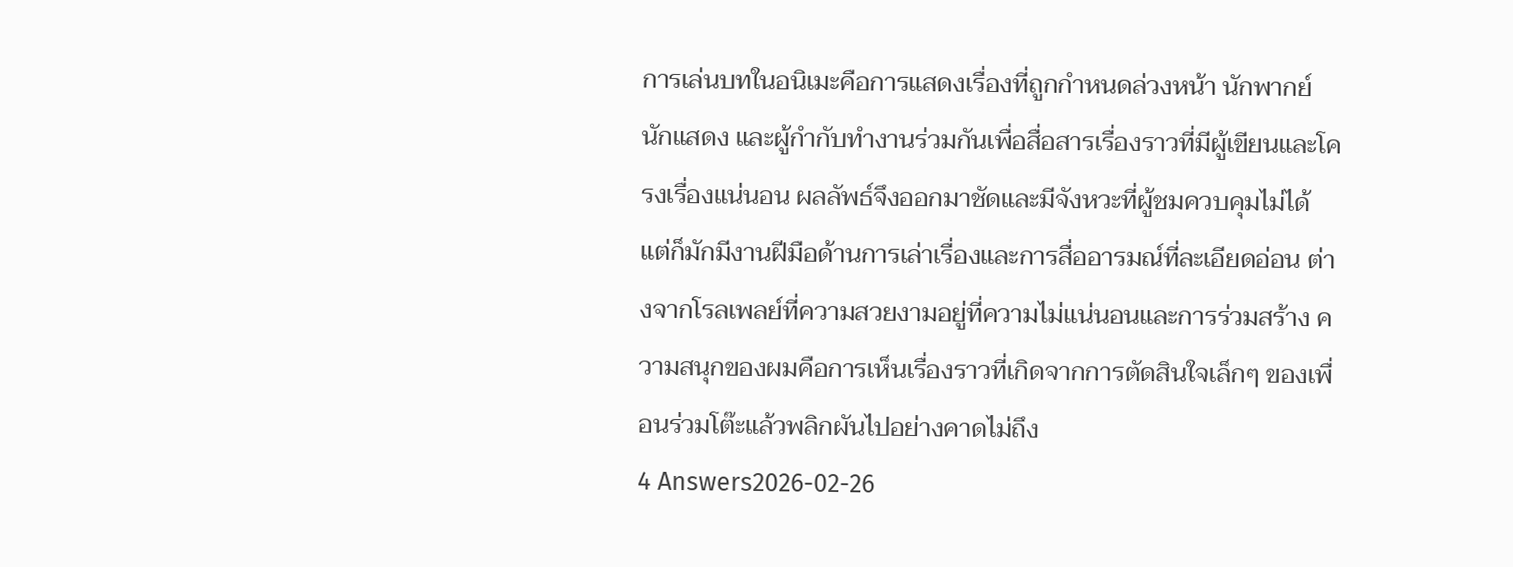การเล่นบทในอนิเมะคือการแสดงเรื่องที่ถูกกำหนดล่วงหน้า นักพากย์ นักแสดง และผู้กำกับทำงานร่วมกันเพื่อสื่อสารเรื่องราวที่มีผู้เขียนและโครงเรื่องแน่นอน ผลลัพธ์จึงออกมาชัดและมีจังหวะที่ผู้ชมควบคุมไม่ได้ แต่ก็มักมีงานฝีมือด้านการเล่าเรื่องและการสื่ออารมณ์ที่ละเอียดอ่อน ต่างจากโรลเพลย์ที่ความสวยงามอยู่ที่ความไม่แน่นอนและการร่วมสร้าง ความสนุกของผมคือการเห็นเรื่องราวที่เกิดจากการตัดสินใจเล็กๆ ของเพื่อนร่วมโต๊ะแล้วพลิกผันไปอย่างคาดไม่ถึง
4 Answers2026-02-26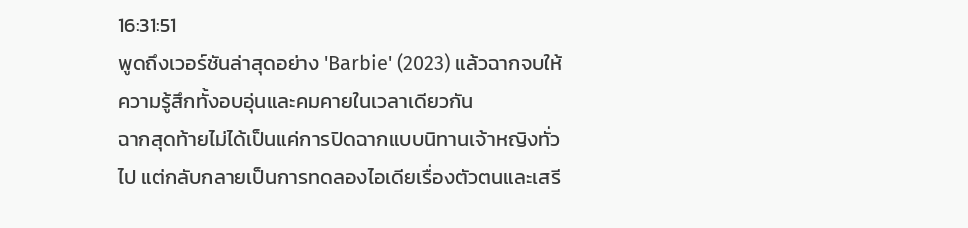16:31:51
พูดถึงเวอร์ชันล่าสุดอย่าง 'Barbie' (2023) แล้วฉากจบให้ความรู้สึกทั้งอบอุ่นและคมคายในเวลาเดียวกัน
ฉากสุดท้ายไม่ได้เป็นแค่การปิดฉากแบบนิทานเจ้าหญิงทั่วไป แต่กลับกลายเป็นการทดลองไอเดียเรื่องตัวตนและเสรี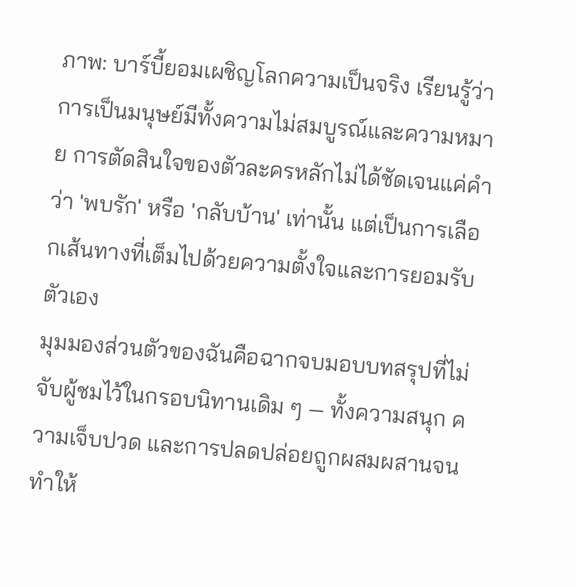ภาพ: บาร์บี้ยอมเผชิญโลกความเป็นจริง เรียนรู้ว่าการเป็นมนุษย์มีทั้งความไม่สมบูรณ์และความหมาย การตัดสินใจของตัวละครหลักไม่ได้ชัดเจนแค่คำว่า 'พบรัก' หรือ 'กลับบ้าน' เท่านั้น แต่เป็นการเลือกเส้นทางที่เต็มไปด้วยความตั้งใจและการยอมรับตัวเอง
มุมมองส่วนตัวของฉันคือฉากจบมอบบทสรุปที่ไม่จับผู้ชมไว้ในกรอบนิทานเดิม ๆ — ทั้งความสนุก ความเจ็บปวด และการปลดปล่อยถูกผสมผสานจนทำให้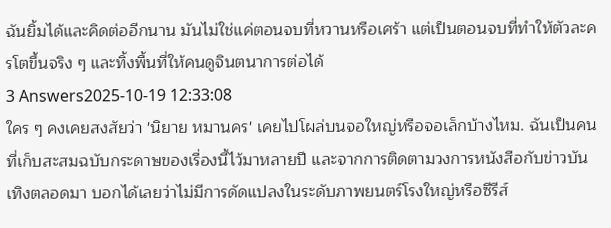ฉันยิ้มได้และคิดต่ออีกนาน มันไม่ใช่แค่ตอนจบที่หวานหรือเศร้า แต่เป็นตอนจบที่ทำให้ตัวละครโตขึ้นจริง ๆ และทิ้งพื้นที่ให้คนดูจินตนาการต่อได้
3 Answers2025-10-19 12:33:08
ใคร ๆ คงเคยสงสัยว่า 'นิยาย หมานคร' เคยไปโผล่บนจอใหญ่หรือจอเล็กบ้างไหม. ฉันเป็นคนที่เก็บสะสมฉบับกระดาษของเรื่องนี้ไว้มาหลายปี และจากการติดตามวงการหนังสือกับข่าวบันเทิงตลอดมา บอกได้เลยว่าไม่มีการดัดแปลงในระดับภาพยนตร์โรงใหญ่หรือซีรีส์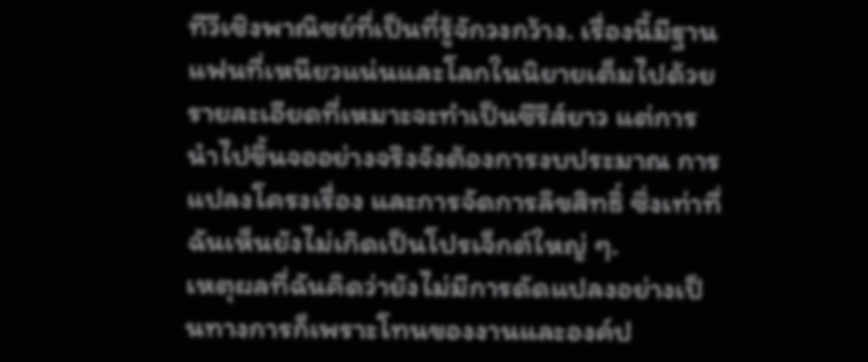ทีวีเชิงพาณิชย์ที่เป็นที่รู้จักวงกว้าง. เรื่องนี้มีฐานแฟนที่เหนียวแน่นและโลกในนิยายเต็มไปด้วยรายละเอียดที่เหมาะจะทำเป็นซีรีส์ยาว แต่การนำไปขึ้นจออย่างจริงจังต้องการงบประมาณ การแปลงโครงเรื่อง และการจัดการลิขสิทธิ์ ซึ่งเท่าที่ฉันเห็นยังไม่เกิดเป็นโปรเจ็กต์ใหญ่ ๆ.
เหตุผลที่ฉันคิดว่ายังไม่มีการดัดแปลงอย่างเป็นทางการก็เพราะโทนของงานและองค์ป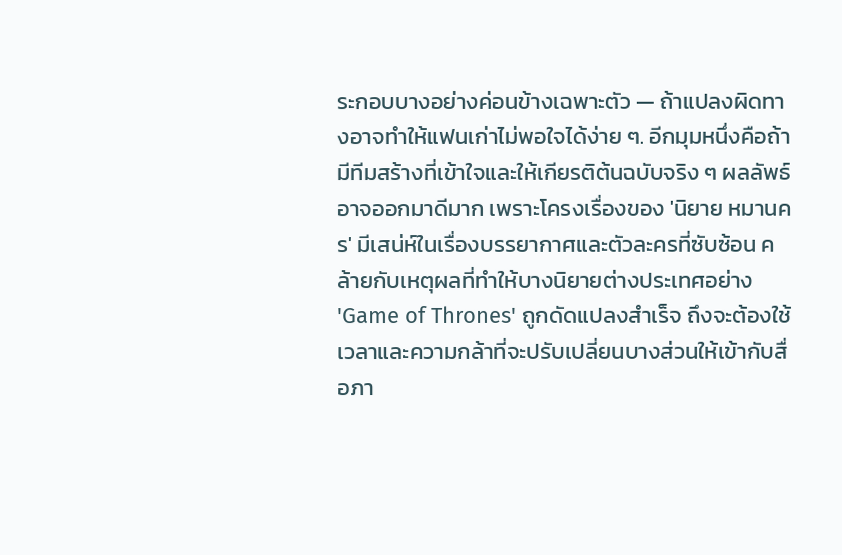ระกอบบางอย่างค่อนข้างเฉพาะตัว — ถ้าแปลงผิดทางอาจทำให้แฟนเก่าไม่พอใจได้ง่าย ๆ. อีกมุมหนึ่งคือถ้ามีทีมสร้างที่เข้าใจและให้เกียรติต้นฉบับจริง ๆ ผลลัพธ์อาจออกมาดีมาก เพราะโครงเรื่องของ 'นิยาย หมานคร' มีเสน่ห์ในเรื่องบรรยากาศและตัวละครที่ซับซ้อน คล้ายกับเหตุผลที่ทำให้บางนิยายต่างประเทศอย่าง 'Game of Thrones' ถูกดัดแปลงสำเร็จ ถึงจะต้องใช้เวลาและความกล้าที่จะปรับเปลี่ยนบางส่วนให้เข้ากับสื่อภา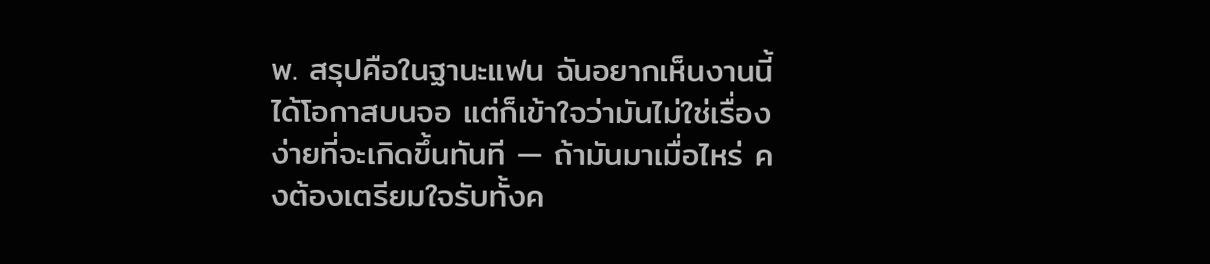พ. สรุปคือในฐานะแฟน ฉันอยากเห็นงานนี้ได้โอกาสบนจอ แต่ก็เข้าใจว่ามันไม่ใช่เรื่องง่ายที่จะเกิดขึ้นทันที — ถ้ามันมาเมื่อไหร่ คงต้องเตรียมใจรับทั้งค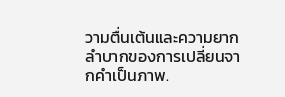วามตื่นเต้นและความยากลำบากของการเปลี่ยนจากคำเป็นภาพ.